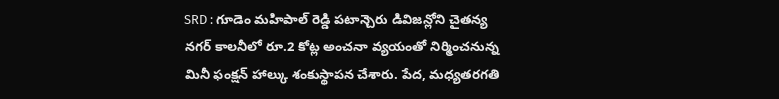SRD : గూడెం మహిపాల్ రెడ్డి పటాన్చెరు డివిజన్లోని చైతన్య నగర్ కాలనీలో రూ.2 కోట్ల అంచనా వ్యయంతో నిర్మించనున్న మినీ ఫంక్షన్ హాల్కు శంకుస్థాపన చేశారు. పేద, మధ్యతరగతి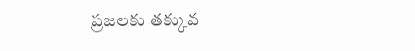ప్రజలకు తక్కువ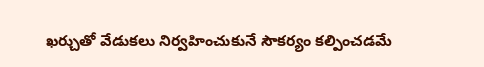ఖర్చుతో వేడుకలు నిర్వహించుకునే సౌకర్యం కల్పించడమే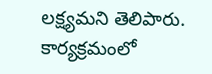లక్ష్యమని తెలిపారు. కార్యక్రమంలో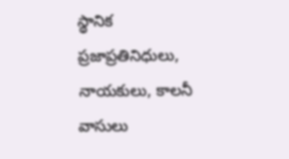స్థానిక ప్రజాప్రతినిధులు, నాయకులు, కాలనీ వాసులు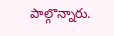పాల్గొన్నారు.